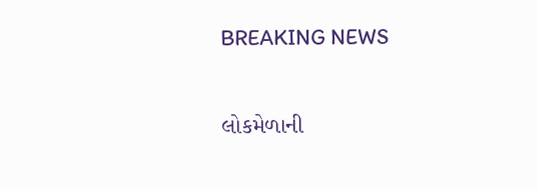BREAKING NEWS

લોકમેળાની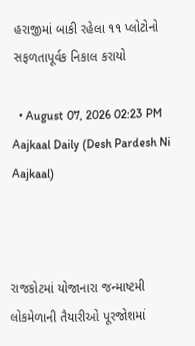હરાજીમાં બાકી રહેલા ૧૧ પ્લોટોનો સફળતાપૂર્વક નિકાલ કરાયો

  • August 07, 2026 02:23 PM
Aajkaal Daily (Desh Pardesh Ni Aajkaal)



રાજકોટમાં યોજાનારા જન્માષ્ટમી લોકમેળાની તૈયારીઓ પૂરજોશમાં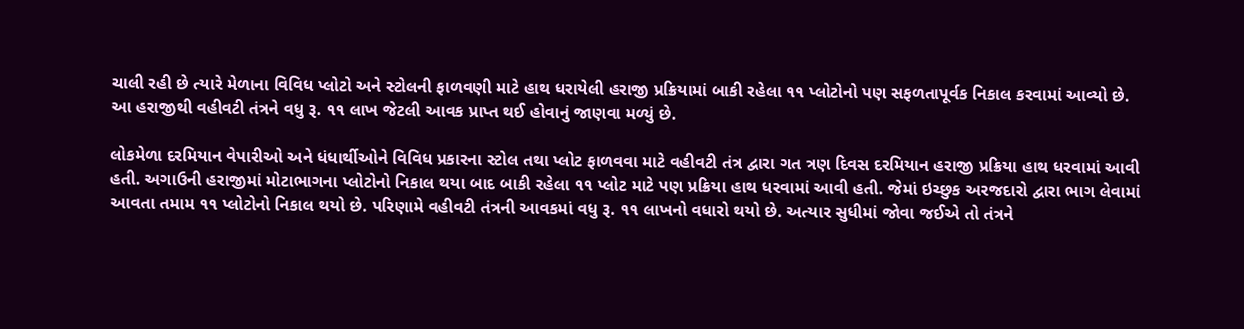ચાલી રહી છે ત્યારે મેળાના વિવિધ પ્લોટો અને સ્ટોલની ફાળવણી માટે હાથ ધરાયેલી હરાજી પ્રક્રિયામાં બાકી રહેલા ૧૧ પ્લોટોનો પણ સફળતાપૂર્વક નિકાલ કરવામાં આવ્યો છે. આ હરાજીથી વહીવટી તંત્રને વધુ રૂ. ૧૧ લાખ જેટલી આવક પ્રાપ્ત થઈ હોવાનું જાણવા મળ્યું છે.

લોકમેળા દરમિયાન વેપારીઓ અને ધંધાર્થીઓને વિવિધ પ્રકારના સ્ટોલ તથા પ્લોટ ફાળવવા માટે વહીવટી તંત્ર દ્વારા ગત ત્રણ દિવસ દરમિયાન હરાજી પ્રક્રિયા હાથ ધરવામાં આવી હતી. અગાઉની હરાજીમાં મોટાભાગના પ્લોટોનો નિકાલ થયા બાદ બાકી રહેલા ૧૧ પ્લોટ માટે પણ પ્રક્રિયા હાથ ધરવામાં આવી હતી. જેમાં ઇચ્છુક અરજદારો દ્વારા ભાગ લેવામાં આવતા તમામ ૧૧ પ્લોટોનો નિકાલ થયો છે. પરિણામે વહીવટી તંત્રની આવકમાં વધુ રૂ. ૧૧ લાખનો વધારો થયો છે. અત્યાર સુધીમાં જોવા જઈએ તો તંત્રને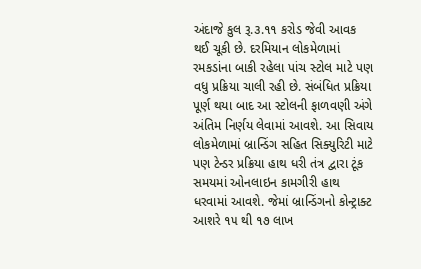અંદાજે કુલ રૂ.૩.૧૧ કરોડ જેવી આવક થઈ ચૂકી છે. દરમિયાન લોકમેળામાં રમકડાંના બાકી રહેલા પાંચ સ્ટોલ માટે પણ વધુ પ્રક્રિયા ચાલી રહી છે. સંબંધિત પ્રક્રિયા પૂર્ણ થયા બાદ આ સ્ટોલની ફાળવણી અંગે અંતિમ નિર્ણય લેવામાં આવશે. આ સિવાય લોકમેળામાં બ્રાન્ડિંગ સહિત સિક્યુરિટી માટે પણ ટેન્ડર પ્રક્રિયા હાથ ધરી તંત્ર દ્વારા ટૂંક સમયમાં ઓનલાઇન કામગીરી હાથ ધરવામાં આવશે. જેમાં બ્રાન્ડિંગનો કોન્ટ્રાક્ટ આશરે ૧૫ થી ૧૭ લાખ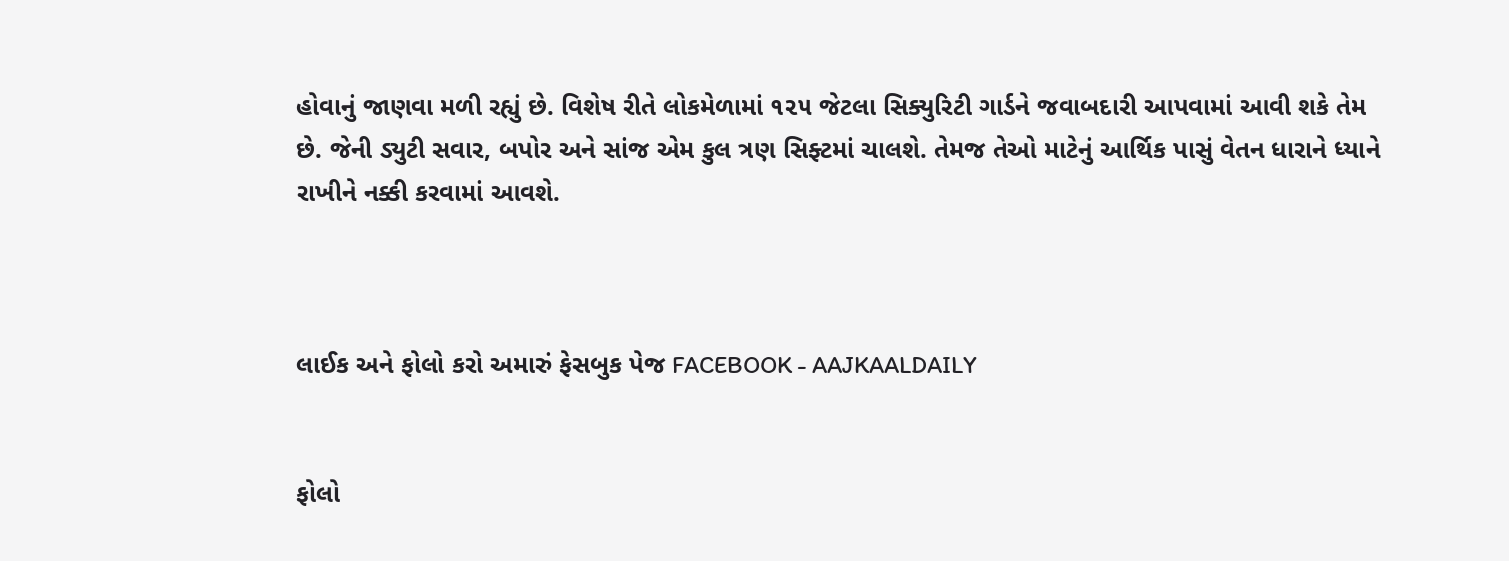હોવાનું જાણવા મળી રહ્યું છે. વિશેષ રીતે લોકમેળામાં ૧૨૫ જેટલા સિક્યુરિટી ગાર્ડને જવાબદારી આપવામાં આવી શકે તેમ છે. જેની ડ્યુટી સવાર, બપોર અને સાંજ એમ કુલ ત્રણ સિફ્ટમાં ચાલશે. તેમજ તેઓ માટેનું આર્થિક પાસું વેતન ધારાને ધ્યાને રાખીને નક્કી કરવામાં આવશે.



લાઈક અને ફોલો કરો અમારું ફેસબુક પેજ FACEBOOK - AAJKAALDAILY


ફોલો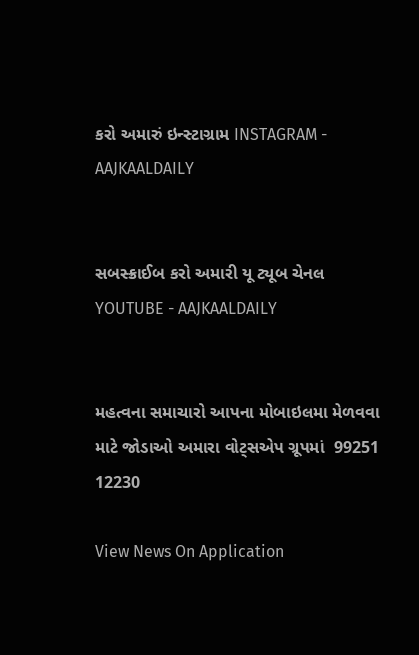કરો અમારું ઇન્સ્ટાગ્રામ INSTAGRAM - AAJKAALDAILY


સબસ્ક્રાઈબ કરો અમારી યૂ ટ્યૂબ ચેનલ YOUTUBE - AAJKAALDAILY


મહત્વના સમાચારો આપના મોબાઇલમા મેળવવા માટે જોડાઓ અમારા વોટ્સએપ ગ્રૂપમાં  99251 12230

View News On Application